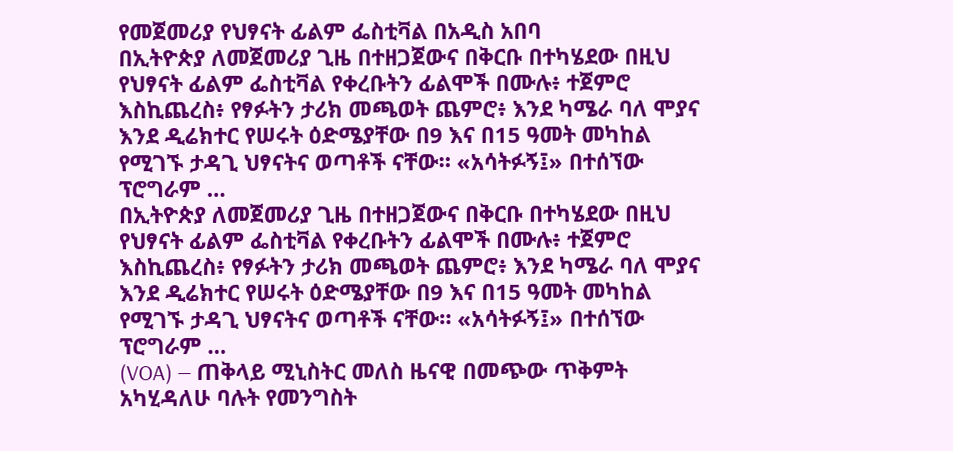የመጀመሪያ የህፃናት ፊልም ፌስቲቫል በአዲስ አበባ
በኢትዮጵያ ለመጀመሪያ ጊዜ በተዘጋጀውና በቅርቡ በተካሄደው በዚህ የህፃናት ፊልም ፌስቲቫል የቀረቡትን ፊልሞች በሙሉ፥ ተጀምሮ እስኪጨረስ፥ የፃፉትን ታሪክ መጫወት ጨምሮ፥ እንደ ካሜራ ባለ ሞያና እንደ ዲሬክተር የሠሩት ዕድሜያቸው በ9 እና በ15 ዓመት መካከል የሚገኙ ታዳጊ ህፃናትና ወጣቶች ናቸው። «አሳትፉኝ፤» በተሰኘው ፕሮግራም …
በኢትዮጵያ ለመጀመሪያ ጊዜ በተዘጋጀውና በቅርቡ በተካሄደው በዚህ የህፃናት ፊልም ፌስቲቫል የቀረቡትን ፊልሞች በሙሉ፥ ተጀምሮ እስኪጨረስ፥ የፃፉትን ታሪክ መጫወት ጨምሮ፥ እንደ ካሜራ ባለ ሞያና እንደ ዲሬክተር የሠሩት ዕድሜያቸው በ9 እና በ15 ዓመት መካከል የሚገኙ ታዳጊ ህፃናትና ወጣቶች ናቸው። «አሳትፉኝ፤» በተሰኘው ፕሮግራም …
(VOA) — ጠቅላይ ሚኒስትር መለስ ዜናዊ በመጭው ጥቅምት አካሂዳለሁ ባሉት የመንግስት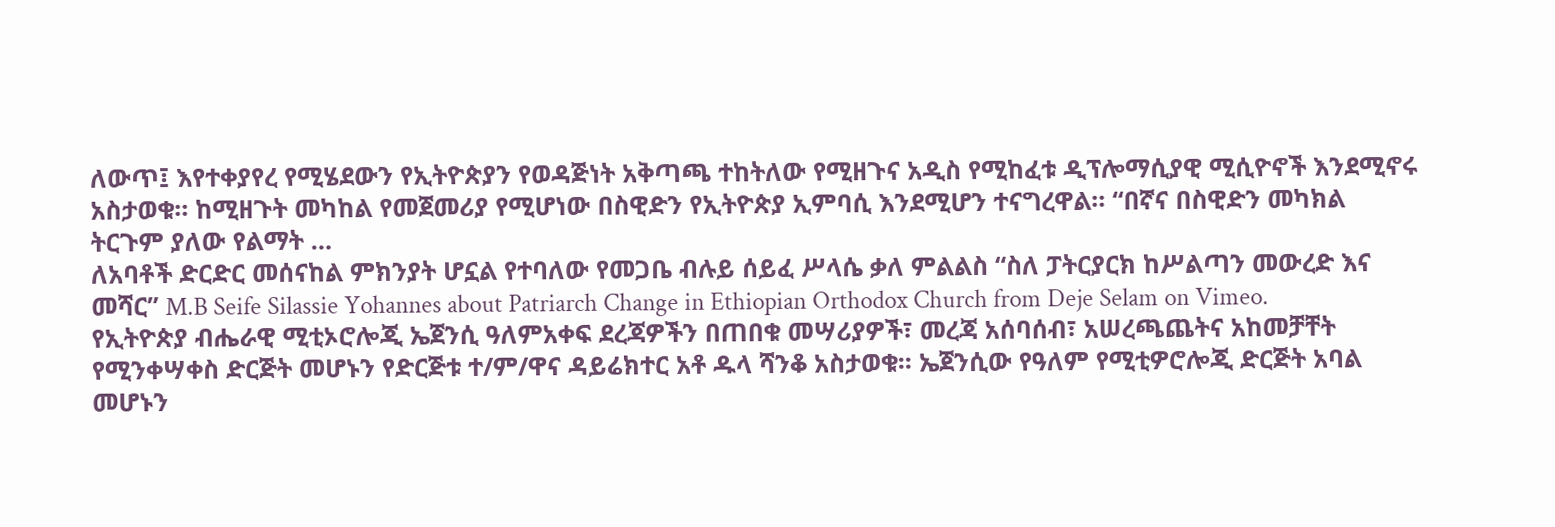ለውጥ፤ እየተቀያየረ የሚሄደውን የኢትዮጵያን የወዳጅነት አቅጣጫ ተከትለው የሚዘጉና አዲስ የሚከፈቱ ዲፕሎማሲያዊ ሚሲዮኖች እንደሚኖሩ አስታወቁ። ከሚዘጉት መካከል የመጀመሪያ የሚሆነው በስዊድን የኢትዮጵያ ኢምባሲ እንደሚሆን ተናግረዋል። “በኛና በስዊድን መካክል ትርጉም ያለው የልማት …
ለአባቶች ድርድር መሰናከል ምክንያት ሆኗል የተባለው የመጋቤ ብሉይ ሰይፈ ሥላሴ ቃለ ምልልስ “ስለ ፓትርያርክ ከሥልጣን መውረድ እና መሻር” M.B Seife Silassie Yohannes about Patriarch Change in Ethiopian Orthodox Church from Deje Selam on Vimeo.
የኢትዮጵያ ብሔራዊ ሚቲኦሮሎጂ ኤጀንሲ ዓለምአቀፍ ደረጃዎችን በጠበቁ መሣሪያዎች፣ መረጃ አሰባሰብ፣ አሠረጫጨትና አከመቻቸት የሚንቀሣቀስ ድርጅት መሆኑን የድርጅቱ ተ/ም/ዋና ዳይሬክተር አቶ ዱላ ሻንቆ አስታወቁ፡፡ ኤጀንሲው የዓለም የሚቲዎሮሎጂ ድርጅት አባል መሆኑን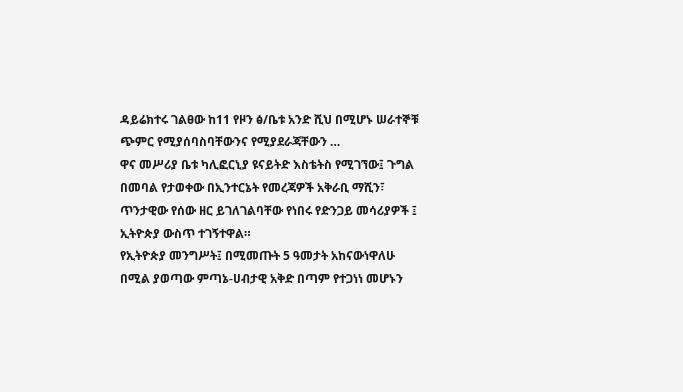ዳይሬክተሩ ገልፀው ከ11 የዞን ፅ/ቤቱ አንድ ሺህ በሚሆኑ ሠራተኞቹ ጭምር የሚያሰባስባቸውንና የሚያደራጃቸውን …
ዋና መሥሪያ ቤቱ ካሊፎርኒያ ዩናይትድ እስቴትስ የሚገኘው፤ ጉግል በመባል የታወቀው በኢንተርኔት የመረጃዎች አቅራቢ ማሺን፣
ጥንታዊው የሰው ዘር ይገለገልባቸው የነበሩ የድንጋይ መሳሪያዎች ፤ ኢትዮጵያ ውስጥ ተገኝተዋል።
የኢትዮጵያ መንግሥት፤ በሚመጡት 5 ዓመታት አከናውነዋለሁ በሚል ያወጣው ምጣኔ-ሀብታዊ አቅድ በጣም የተጋነነ መሆኑን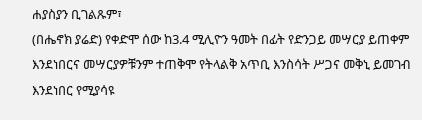ሐያስያን ቢገልጹም፣
(በሔኖክ ያሬድ) የቀድሞ ሰው ከ3.4 ሚሊዮን ዓመት በፊት የድንጋይ መሣርያ ይጠቀም እንደነበርና መሣርያዎቹንም ተጠቅሞ የትላልቅ አጥቢ እንስሳት ሥጋና መቅኒ ይመገብ እንደነበር የሚያሳዩ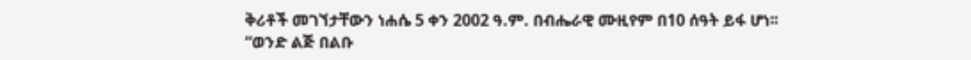ቅሪቶች መገኘታቸውን ነሐሴ 5 ቀን 2002 ዓ.ም. በብሔራዊ ሙዚየም በ10 ሰዓት ይፋ ሆነ፡፡
“ወንድ ልጅ በልቡ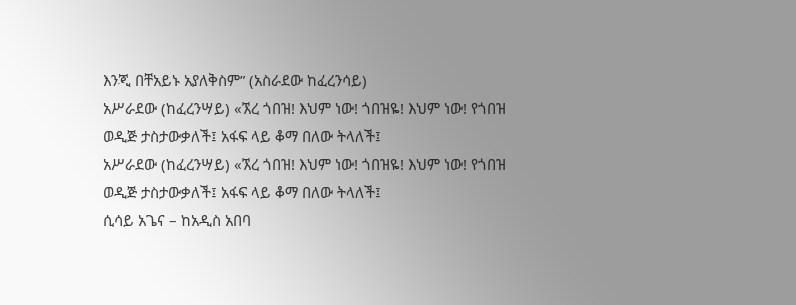እንጂ በቸአይኑ አያለቅስም” (አስራደው ከፈረንሳይ)
አሥራደው (ከፈረንሣይ) «ኧረ ጎበዝ! እህም ነው! ጎበዝዬ! እህም ነው! የጎበዝ ወዲጅ ታስታውቃለች፤ አፋፍ ላይ ቆማ በለው ትላለች፤
አሥራደው (ከፈረንሣይ) «ኧረ ጎበዝ! እህም ነው! ጎበዝዬ! እህም ነው! የጎበዝ ወዲጅ ታስታውቃለች፤ አፋፍ ላይ ቆማ በለው ትላለች፤
ሲሳይ አጌና – ከአዲስ አበባ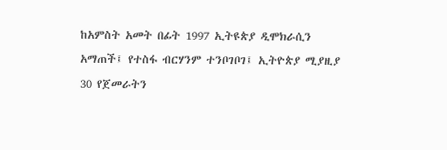ከአምስት አመት በፊት 1997 ኢትዩጵያ ዲሞክራሲን አማጠች፤ የተስፋ ብርሃንም ተንቦገቦገ፤ ኢትዮጵያ ሚያዚያ 30 የጀመራትን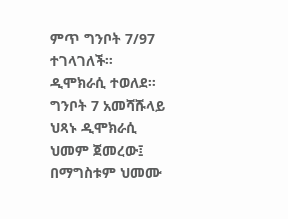ምጥ ግንቦት 7/97 ተገላገለች። ዲሞክራሲ ተወለደ። ግንቦት 7 አመሻሹላይ ህጻኑ ዲሞክራሲ ህመም ጀመረው፤ በማግስቱም ህመሙ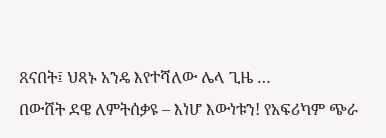ጸናበት፤ ህጻኑ አንዴ እየተሻለው ሌላ ጊዜ …
በውሸት ደዌ ለምትሰቃዩ – እነሆ እውነቱን! የአፍሪካም ጭራ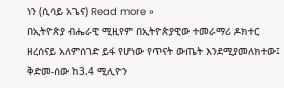ነን (ሲሳይ አጌና) Read more »
በኢትዮጵያ ብሔራዊ ሚዚየም በኢትዮጵያዊው ተመራማሪ ዶክተር ዘረሰናይ አለምሰገድ ይፋ የሆነው የጥናት ውጤት እንደሚያመለክተው፤ ቅድመ-ሰው ከ3.4 ሚሊዮን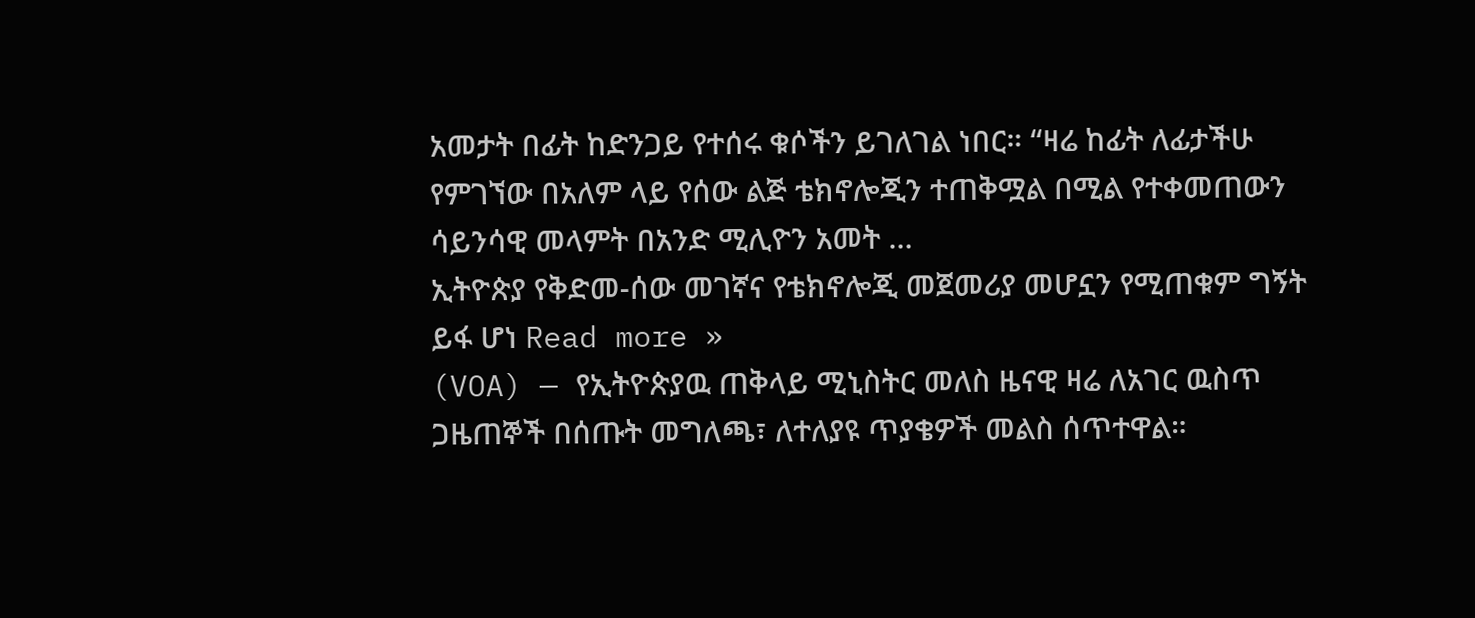አመታት በፊት ከድንጋይ የተሰሩ ቁሶችን ይገለገል ነበር። “ዛሬ ከፊት ለፊታችሁ የምገኘው በአለም ላይ የሰው ልጅ ቴክኖሎጂን ተጠቅሟል በሚል የተቀመጠውን ሳይንሳዊ መላምት በአንድ ሚሊዮን አመት …
ኢትዮጵያ የቅድመ-ሰው መገኛና የቴክኖሎጂ መጀመሪያ መሆኗን የሚጠቁም ግኝት ይፋ ሆነ Read more »
(VOA) — የኢትዮጵያዉ ጠቅላይ ሚኒስትር መለስ ዜናዊ ዛሬ ለአገር ዉስጥ ጋዜጠኞች በሰጡት መግለጫ፣ ለተለያዩ ጥያቄዎች መልስ ሰጥተዋል።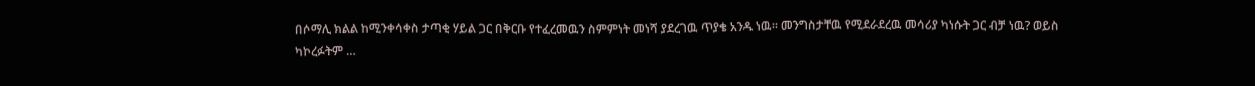በሶማሊ ክልል ከሚንቀሳቀስ ታጣቂ ሃይል ጋር በቅርቡ የተፈረመዉን ስምምነት መነሻ ያደረገዉ ጥያቄ አንዱ ነዉ። መንግስታቸዉ የሚደራደረዉ መሳሪያ ካነሱት ጋር ብቻ ነዉ? ወይስ ካኮረፉትም …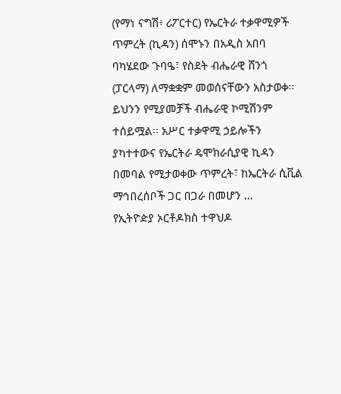(የማነ ናግሽ፥ ሪፖርተር) የኤርትራ ተቃዋሚዎች ጥምረት (ኪዳን) ሰሞኑን በአዲስ አበባ ባካሄደው ጉባዔ፣ የስደት ብሔራዊ ሸንጎ (ፓርላማ) ለማቋቋም መወሰናቸውን አስታወቀ፡፡ ይህንን የሚያመቻች ብሔራዊ ኮሚሽንም ተሰይሟል፡፡ አሥር ተቃዋሚ ኃይሎችን ያካተተውና የኤርትራ ዴሞክራሲያዊ ኪዳን በመባል የሚታወቀው ጥምረት፣ ከኤርትራ ሲቪል ማኅበረሰቦች ጋር በጋራ በመሆን …
የኢትዮዽያ ኦርቶዶክስ ተዋህዶ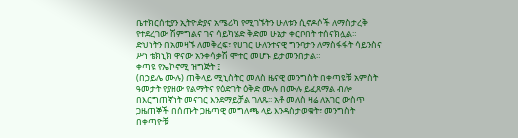ቤተክርሰቲያን ኢትዮዽያና አሜሪካ የሚገኙትን ሁለቱን ሲኖዶሶች ለማስታረቅ የተደረገው ሽምግልና ገና ሳይካሄድ ቅድመ ሁኔታ ቀርቦበት ተሰናክሏል።
ድህነትን በአመዛኙ ለመቅረፍ፣ የሀገር ሁለንተናዊ ግንባታን ለማስፋፋት ሳይንስና ሥነ ቴክኒክ ዋናው አንቀሳቃሽ ሞተር መሆኑ ይታመንበታል።
ቀጣዩ የኤኮኖሚ ዝግጅት ፤
(በኃይሌ ሙሉ) ጠቅላይ ሚኒስትር መለስ ዜናዊ መንግስት በቀጣዩቹ አምስት ዓመታት የያዘው የልማትና የዕድገት ዕቅድ ሙሉ በሙሉ ይፈጸማል ብሎ በእርግጠኛነት መናገር እንደማይቻል ገለጹ፡፡ አቶ መለስ ዛሬ ለአገር ውስጥ ጋዜጠኞች በሰጡት ጋዜጣዊ መግለጫ ላይ እንዳስታወቁት፣ መንግስት በቀጣዮቹ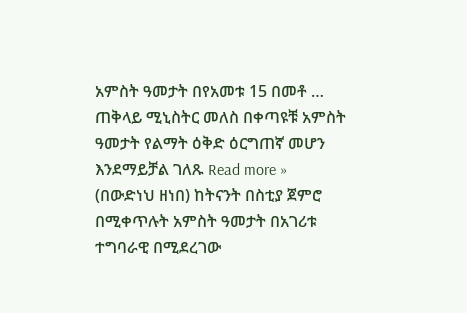አምስት ዓመታት በየአመቱ 15 በመቶ …
ጠቅላይ ሚኒስትር መለስ በቀጣዩቹ አምስት ዓመታት የልማት ዕቅድ ዕርግጠኛ መሆን እንደማይቻል ገለጹ Read more »
(በውድነህ ዘነበ) ከትናንት በስቲያ ጀምሮ በሚቀጥሉት አምስት ዓመታት በአገሪቱ ተግባራዊ በሚደረገው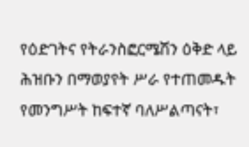የዕድገትና የትራንስፎርሜሽን ዕቅድ ላይ ሕዝቡን በማወያየት ሥራ የተጠመዱት የመንግሥት ከፍተኛ ባለሥልጣናት፣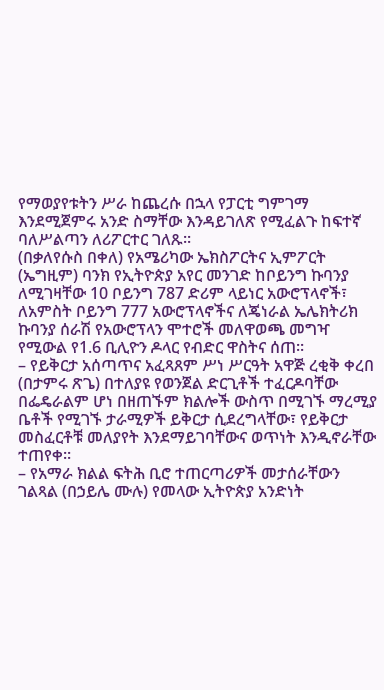የማወያየቱትን ሥራ ከጨረሱ በኋላ የፓርቲ ግምገማ እንደሚጀምሩ አንድ ስማቸው እንዳይገለጽ የሚፈልጉ ከፍተኛ ባለሥልጣን ለሪፖርተር ገለጹ፡፡
(በቃለየሱስ በቀለ) የአሜሪካው ኤክስፖርትና ኢምፖርት (ኤግዚም) ባንክ የኢትዮጵያ አየር መንገድ ከቦይንግ ኩባንያ ለሚገዛቸው 10 ቦይንግ 787 ድሪም ላይነር አውሮፕላኖች፣ ለአምስት ቦይንግ 777 አውሮፕላኖችና ለጄነራል ኤሌክትሪክ ኩባንያ ሰራሽ የአውሮፕላን ሞተሮች መለዋወጫ መግዣ የሚውል የ1.6 ቢሊዮን ዶላር የብድር ዋስትና ሰጠ፡፡
– የይቅርታ አሰጣጥና አፈጻጸም ሥነ ሥርዓት አዋጅ ረቂቅ ቀረበ (በታምሩ ጽጌ) በተለያዩ የወንጀል ድርጊቶች ተፈርዶባቸው በፌዴራልም ሆነ በዘጠኙም ክልሎች ውስጥ በሚገኙ ማረሚያ ቤቶች የሚገኙ ታራሚዎች ይቅርታ ሲደረግላቸው፣ የይቅርታ መስፈርቶቹ መለያየት እንደማይገባቸውና ወጥነት እንዲኖራቸው ተጠየቀ፡፡
– የአማራ ክልል ፍትሕ ቢሮ ተጠርጣሪዎች መታሰራቸውን ገልጻል (በኃይሌ ሙሉ) የመላው ኢትዮጵያ አንድነት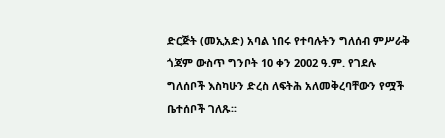ድርጅት (መኢአድ) አባል ነበሩ የተባሉትን ግለሰብ ምሥራቅ ጎጃም ውስጥ ግንቦት 10 ቀን 2002 ዓ.ም. የገደሉ ግለሰቦች እስካሁን ድረስ ለፍትሕ አለመቅረባቸውን የሟች ቤተሰቦች ገለጹ፡፡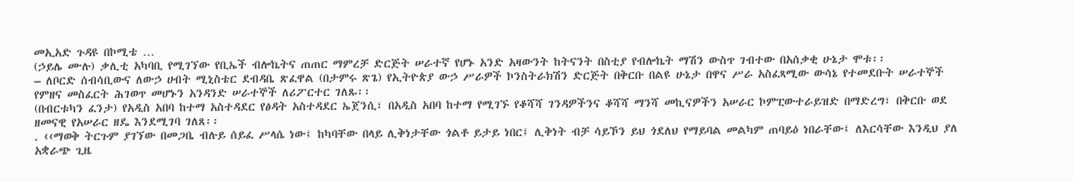መኢአድ ጉዳዩ በኮሚቴ …
(ኃይሌ ሙሉ) ቃሊቲ አካባቢ የሚገኘው የቢኤች ብሎኬትና ጠጠር ማምረቻ ድርጅት ሠራተኛ የሆኑ አንድ አዛውንት ከትናንት በስቲያ የብሎኬት ማሽን ውስጥ ገብተው በአሰቃቂ ሁኔታ ሞቱ፡፡
– ለቦርድ ሰብሳቢውና ለውኃ ሀብት ሚኒስቴር ደብዳቤ ጽፈዋል (በታምሩ ጽጌ) የኢትዮጵያ ውኃ ሥራዎች ኮንስትራክሽን ድርጅት በቅርቡ በልዩ ሁኔታ በዋና ሥራ አስፈጻሚው ውሳኔ የተመደቡት ሠራተኞች የምዘና መስፈርት ሕገወጥ መሆኑን አንዳንድ ሠራተኞች ለሪፖርተር ገለጹ፡፡
(በብርቱካን ፈንታ) የአዲስ አበባ ከተማ አስተዳደር የፅዳት አስተዳደር ኤጀንሲ፣ በአዲስ አበባ ከተማ የሚገኙ የቆሻሻ ገንዳዎችንና ቆሻሻ ማንሻ መኪናዎችን አሠራር ኮምፒውተራይዝድ በማድረግ፣ በቅርቡ ወደ ዘመናዊ የአሠራር ዘዴ እንደሚገባ ገለጸ፡፡
. ‹‹ማወቅ ትርጉም ያገኘው በመጋቤ ብሉይ ሰይፈ ሥላሴ ነው፤ ከካባቸው በላይ ሊቅነታቸው ጎልቶ ይታይ ነበር፤ ሊቅነት ብቻ ሳይኾን ይህ ጎደለህ የማይባል መልካም ጠባይዕ ነበራቸው፤ ለእርሳቸው እንዲህ ያለ አቋራጭ ጊዜ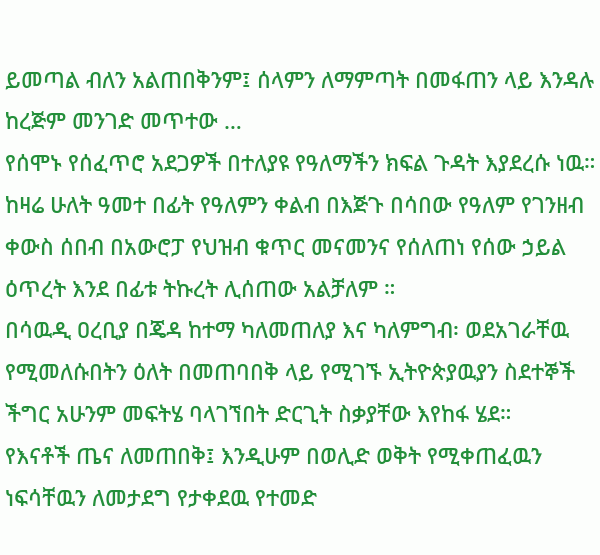ይመጣል ብለን አልጠበቅንም፤ ሰላምን ለማምጣት በመፋጠን ላይ እንዳሉ ከረጅም መንገድ መጥተው …
የሰሞኑ የሰፈጥሮ አደጋዎች በተለያዩ የዓለማችን ክፍል ጉዳት እያደረሱ ነዉ።
ከዛሬ ሁለት ዓመተ በፊት የዓለምን ቀልብ በእጅጉ በሳበው የዓለም የገንዘብ ቀውስ ሰበብ በአውሮፓ የህዝብ ቁጥር መናመንና የሰለጠነ የሰው ኃይል ዕጥረት እንደ በፊቱ ትኩረት ሊሰጠው አልቻለም ።
በሳዉዲ ዐረቢያ በጄዳ ከተማ ካለመጠለያ እና ካለምግብ፡ ወደአገራቸዉ የሚመለሱበትን ዕለት በመጠባበቅ ላይ የሚገኙ ኢትዮጵያዉያን ስደተኞች ችግር አሁንም መፍትሄ ባላገኘበት ድርጊት ስቃያቸው እየከፋ ሄደ።
የእናቶች ጤና ለመጠበቅ፤ እንዲሁም በወሊድ ወቅት የሚቀጠፈዉን ነፍሳቸዉን ለመታደግ የታቀደዉ የተመድ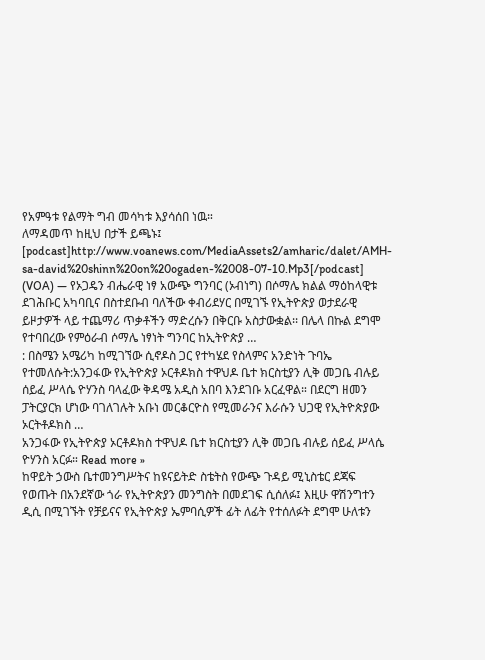የአምዓቱ የልማት ግብ መሳካቱ እያሳሰበ ነዉ።
ለማዳመጥ ከዚህ በታች ይጫኑ፤ [podcast]http://www.voanews.com/MediaAssets2/amharic/dalet/AMH-sa-david%20shinn%20on%20ogaden-%2008-07-10.Mp3[/podcast] (VOA) — የኦጋዴን ብሔራዊ ነፃ አውጭ ግንባር (ኦብነግ) በሶማሌ ክልል ማዕከላዊቱ ደገሕቡር አካባቢና በስተደቡብ ባለችው ቀብሪደሃር በሚገኙ የኢትዮጵያ ወታደራዊ ይዞታዎች ላይ ተጨማሪ ጥቃቶችን ማድረሱን በቅርቡ አስታውቋል፡፡ በሌላ በኩል ደግሞ የተባበረው የምዕራብ ሶማሌ ነፃነት ግንባር ከኢትዮጵያ …
: በስሜን አሜሪካ ከሚገኘው ሲኖዶስ ጋር የተካሄደ የስላምና አንድነት ጉባኤ የተመለሱት:አንጋፋው የኢትዮጵያ ኦርቶዶክስ ተዋህዶ ቤተ ክርስቲያን ሊቅ መጋቤ ብሉይ ሰይፈ ሥላሴ ዮሃንስ ባላፈው ቅዳሜ አዲስ አበባ እንደገቡ አርፈዋል። በደርግ ዘመን ፓትርያርክ ሆነው ባገለገሉት አቡነ መርቆርዮስ የሚመራንና እራሱን ህጋዊ የኢትዮጵያው ኦርትቶዶክስ …
አንጋፋው የኢትዮጵያ ኦርቶዶክስ ተዋህዶ ቤተ ክርስቲያን ሊቅ መጋቤ ብሉይ ሰይፈ ሥላሴ ዮሃንስ አርፉ። Read more »
ከዋይት ኃውስ ቤተመንግሥትና ከዩናይትድ ስቴትስ የውጭ ጉዳይ ሚኒስቴር ደጃፍ የወጡት በአንደኛው ጎራ የኢትዮጵያን መንግስት በመደገፍ ሲሰለፉ፤ እዚሁ ዋሽንግተን ዲሲ በሚገኙት የቻይናና የኢትዮጵያ ኤምባሲዎች ፊት ለፊት የተሰለፉት ደግሞ ሁለቱን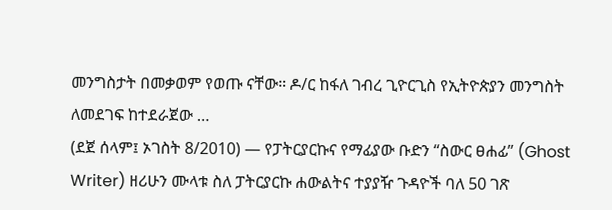መንግስታት በመቃወም የወጡ ናቸው። ዶ/ር ከፋለ ገብረ ጊዮርጊስ የኢትዮጵያን መንግስት ለመደገፍ ከተደራጀው …
(ደጀ ሰላም፤ ኦገስት 8/2010) — የፓትርያርኩና የማፊያው ቡድን “ስውር ፀሐፊ” (Ghost Writer) ዘሪሁን ሙላቱ ስለ ፓትርያርኩ ሐውልትና ተያያዥ ጉዳዮች ባለ 50 ገጽ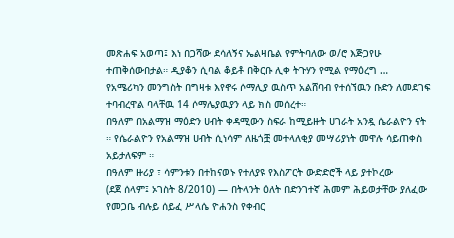መጽሐፍ አወጣ፤ እነ በጋሻው ደሳለኝና ኤልዛቤል የምትባለው ወ/ሮ እጅጋየሁ ተጠቅሰውበታል። ዲያቆን ሲባል ቆይቶ በቅርቡ ሊቀ ትጉሃን የሚል የማዕረግ …
የአሜሪካን መንግስት በግዛቱ እየኖሩ ሶማሊያ ዉስጥ አልሸባብ የተሰኘዉን ቡድን ለመደገፍ ተባብረዋል ባላቸዉ 14 ሶማሌያዉያን ላይ ክስ መሰረተ።
በዓለም በአልማዝ ማዕድን ሀብት ቀዳሚውን ስፍራ ከሚይዙት ሀገራት አንዷ ሴራልዮን ናት ። የሴራልዮን የአልማዝ ሀብት ሲነሳም ለዜጎቿ መተላለቂያ መሣሪያነት መዋሉ ሳይጠቀስ አይታለፍም ።
በዓለም ዙሪያ ፣ ሳምንቱን በተከናወኑ የተለያዩ የእስፖርት ውድድሮች ላይ ያተኮረው
(ደጀ ሰላም፤ ኦገስት 8/2010) — በትላንት ዕለት በድንገተኛ ሕመም ሕይወታቸው ያለፈው የመጋቤ ብሉይ ሰይፈ ሥላሴ ዮሐንስ የቀብር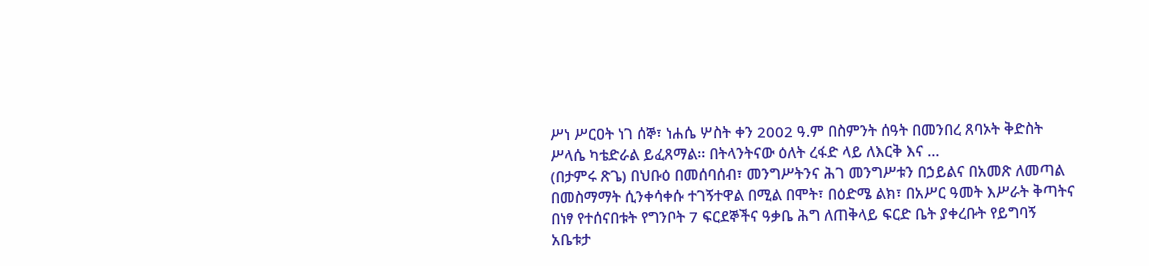ሥነ ሥርዐት ነገ ሰኞ፣ ነሐሴ ሦስት ቀን 2002 ዓ.ም በስምንት ሰዓት በመንበረ ጸባኦት ቅድስት ሥላሴ ካቴድራል ይፈጸማል፡፡ በትላንትናው ዕለት ረፋድ ላይ ለእርቅ እና …
(በታምሩ ጽጌ) በህቡዕ በመሰባሰብ፣ መንግሥትንና ሕገ መንግሥቱን በኃይልና በአመጽ ለመጣል በመስማማት ሲንቀሳቀሱ ተገኝተዋል በሚል በሞት፣ በዕድሜ ልክ፣ በአሥር ዓመት እሥራት ቅጣትና በነፃ የተሰናበቱት የግንቦት 7 ፍርደኞችና ዓቃቤ ሕግ ለጠቅላይ ፍርድ ቤት ያቀረቡት የይግባኝ አቤቱታ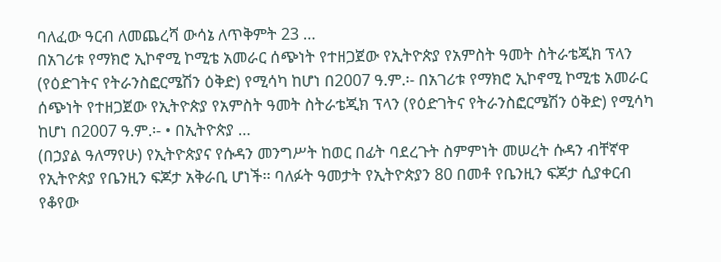ባለፈው ዓርብ ለመጨረሻ ውሳኔ ለጥቅምት 23 …
በአገሪቱ የማክሮ ኢኮኖሚ ኮሚቴ አመራር ሰጭነት የተዘጋጀው የኢትዮጵያ የአምስት ዓመት ስትራቴጂክ ፕላን (የዕድገትና የትራንስፎርሜሽን ዕቅድ) የሚሳካ ከሆነ በ2007 ዓ.ም.፡- በአገሪቱ የማክሮ ኢኮኖሚ ኮሚቴ አመራር ሰጭነት የተዘጋጀው የኢትዮጵያ የአምስት ዓመት ስትራቴጂክ ፕላን (የዕድገትና የትራንስፎርሜሽን ዕቅድ) የሚሳካ ከሆነ በ2007 ዓ.ም.፡- • በኢትዮጵያ …
(በኃያል ዓለማየሁ) የኢትዮጵያና የሱዳን መንግሥት ከወር በፊት ባደረጉት ስምምነት መሠረት ሱዳን ብቸኛዋ የኢትዮጵያ የቤንዚን ፍጆታ አቅራቢ ሆነች፡፡ ባለፉት ዓመታት የኢትዮጵያን 80 በመቶ የቤንዚን ፍጆታ ሲያቀርብ የቆየው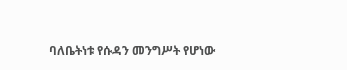ባለቤትነቱ የሱዳን መንግሥት የሆነው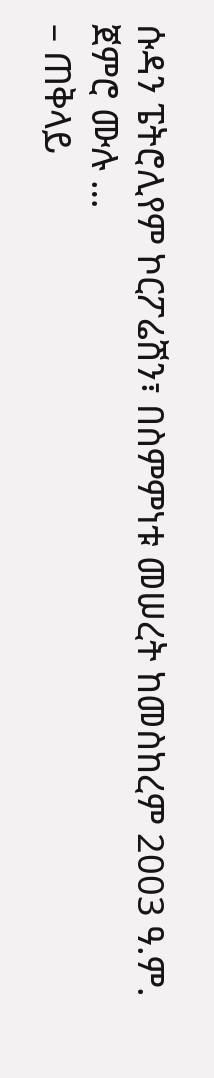ሱዳን ፔትሮሊየም ኮርፖሬሽን፣ በስምምነቱ መሠረት ከመስከረም 2003 ዓ.ም. ጀምሮ ሙሉ …
– ጠቅላይ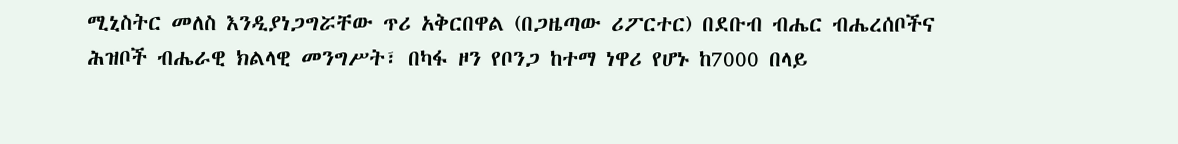ሚኒስትር መለስ እንዲያነጋግሯቸው ጥሪ አቅርበዋል (በጋዜጣው ሪፖርተር) በደቡብ ብሔር ብሔረሰቦችና ሕዝቦች ብሔራዊ ክልላዊ መንግሥት፣ በካፋ ዞን የቦንጋ ከተማ ነዋሪ የሆኑ ከ7000 በላይ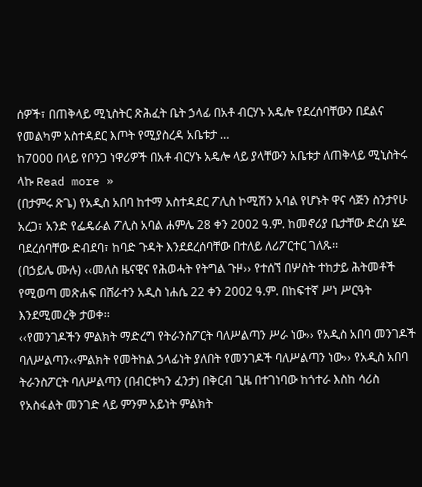ሰዎች፣ በጠቅላይ ሚኒስትር ጽሕፈት ቤት ኃላፊ በአቶ ብርሃኑ አዴሎ የደረሰባቸውን በደልና የመልካም አስተዳደር እጦት የሚያስረዳ አቤቱታ …
ከ7000 በላይ የቦንጋ ነዋሪዎች በአቶ ብርሃኑ አዴሎ ላይ ያላቸውን አቤቱታ ለጠቅላይ ሚኒስትሩ ላኩ Read more »
(በታምሩ ጽጌ) የአዲስ አበባ ከተማ አስተዳደር ፖሊስ ኮሚሽን አባል የሆኑት ዋና ሳጅን ስንታየሁ አረጋ፣ አንድ የፌዴራል ፖሊስ አባል ሐምሌ 28 ቀን 2002 ዓ.ም. ከመኖሪያ ቤታቸው ድረስ ሄዶ ባደረሰባቸው ድብደባ፣ ከባድ ጉዳት እንደደረሰባቸው በተለይ ለሪፖርተር ገለጹ፡፡
(በኃይሌ ሙሉ) ‹‹መለስ ዜናዊና የሕወሓት የትግል ጉዞ›› የተሰኘ በሦስት ተከታይ ሕትመቶች የሚወጣ መጽሐፍ በሸራተን አዲስ ነሐሴ 22 ቀን 2002 ዓ.ም. በከፍተኛ ሥነ ሥርዓት እንደሚመረቅ ታወቀ፡፡
‹‹የመንገዶችን ምልክት ማድረግ የትራንስፖርት ባለሥልጣን ሥራ ነው›› የአዲስ አበባ መንገዶች ባለሥልጣን‹‹ምልክት የመትከል ኃላፊነት ያለበት የመንገዶች ባለሥልጣን ነው›› የአዲስ አበባ ትራንስፖርት ባለሥልጣን (በብርቱካን ፈንታ) በቅርብ ጊዜ በተገነባው ከጎተራ እስከ ሳሪስ የአስፋልት መንገድ ላይ ምንም አይነት ምልክት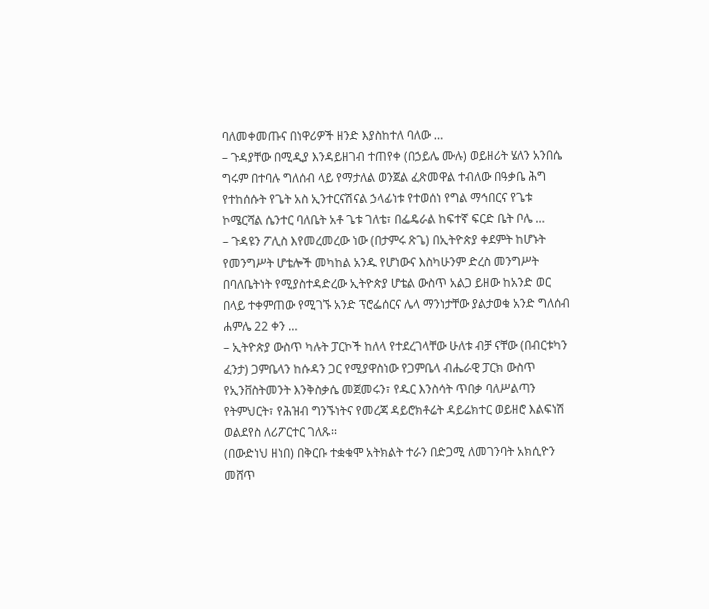ባለመቀመጡና በነዋሪዎች ዘንድ እያስከተለ ባለው …
– ጉዳያቸው በሚዲያ እንዳይዘገብ ተጠየቀ (በኃይሌ ሙሉ) ወይዘሪት ሄለን አንበሴ ግሩም በተባሉ ግለሰብ ላይ የማታለል ወንጀል ፈጽመዋል ተብለው በዓቃቤ ሕግ የተከሰሱት የጌት አስ ኢንተርናሽናል ኃላፊነቱ የተወሰነ የግል ማኅበርና የጌቱ ኮሜርሻል ሴንተር ባለቤት አቶ ጌቱ ገለቴ፣ በፌዴራል ከፍተኛ ፍርድ ቤት ቦሌ …
– ጉዳዩን ፖሊስ እየመረመረው ነው (በታምሩ ጽጌ) በኢትዮጵያ ቀደምት ከሆኑት የመንግሥት ሆቴሎች መካከል አንዱ የሆነውና እስካሁንም ድረስ መንግሥት በባለቤትነት የሚያስተዳድረው ኢትዮጵያ ሆቴል ውስጥ አልጋ ይዘው ከአንድ ወር በላይ ተቀምጠው የሚገኙ አንድ ፕሮፌሰርና ሌላ ማንነታቸው ያልታወቁ አንድ ግለሰብ ሐምሌ 22 ቀን …
– ኢትዮጵያ ውስጥ ካሉት ፓርኮች ከለላ የተደረገላቸው ሁለቱ ብቻ ናቸው (በብርቱካን ፈንታ) ጋምቤላን ከሱዳን ጋር የሚያዋስነው የጋምቤላ ብሔራዊ ፓርክ ውስጥ የኢንቨስትመንት እንቅስቃሴ መጀመሩን፣ የዱር እንስሳት ጥበቃ ባለሥልጣን የትምህርት፣ የሕዝብ ግንኙነትና የመረጃ ዳይሮክቶሬት ዳይሬክተር ወይዘሮ እልፍነሽ ወልደየስ ለሪፖርተር ገለጹ፡፡
(በውድነህ ዘነበ) በቅርቡ ተቋቁሞ አትክልት ተራን በድጋሚ ለመገንባት አክሲዮን መሸጥ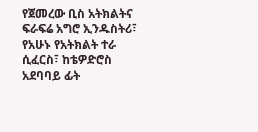የጀመረው ቢስ አትክልትና ፍራፍሬ አግሮ ኢንዱስትሪ፣ የአሁኑ የአትክልት ተራ ሲፈርስ፣ ከቴዎድሮስ አደባባይ ፊት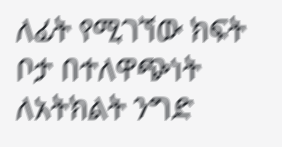ለፊት የሚገኘው ክፍት ቦታ በተለዋጭነት ለአትክልት ንግድ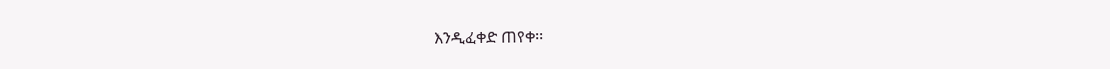እንዲፈቀድ ጠየቀ፡፡